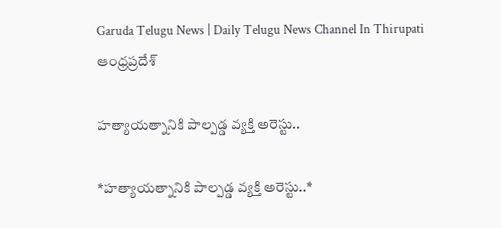Garuda Telugu News | Daily Telugu News Channel In Thirupati
ఆంధ్రప్రదేశ్

హత్యాయత్నానికి పాల్పడ్డ వ్యక్తి అరెస్టు..

*హత్యాయత్నానికి పాల్పడ్డ వ్యక్తి అరెస్టు..*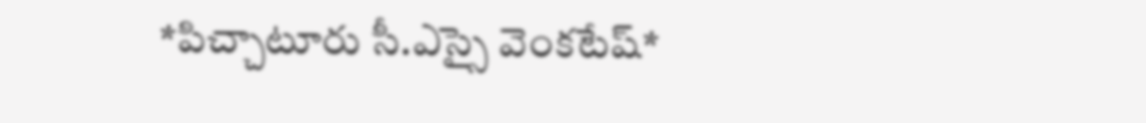*పిచ్చాటూరు సీ.ఎస్సై వెంకటేష్*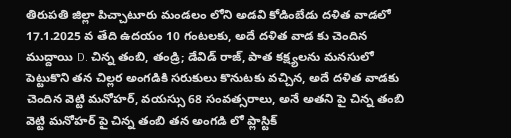తిరుపతి జిల్లా పిచ్చాటూరు మండలం లోని అడవి కోడింబేడు దళిత వాడలో 17.1.2025 వ తేది ఉదయం 10 గంటలకు, అదే దళిత వాడ కు చెందిన ముద్దాయి D. చిన్న తంబి, తండ్రి; డేవిడ్ రాజ్, పాత కక్ష్యలను మనసులో పెట్టుకొని తన చిల్లర అంగడికి సరుకులు కొనుటకు వచ్చిన, అదే దళిత వాడకు చెందిన వెట్టి మనోహర్, వయస్సు 68 సంవత్సరాలు, అనే అతని పై చిన్న తంబి వెట్టి మనోహర్ పై చిన్న తంబి తన అంగడి లో ప్లాస్టిక్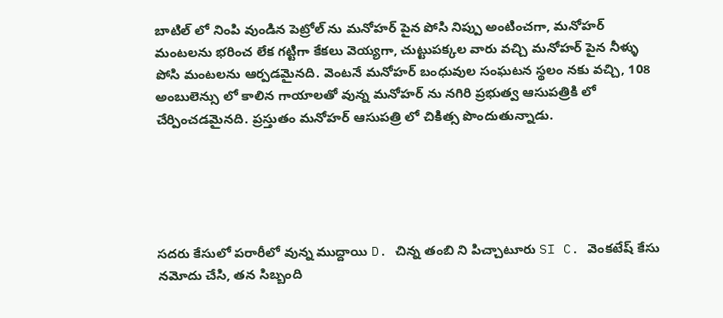బాటిల్ లో నింపి వుండిన పెట్రోల్ ను మనోహర్ పైన పోసి నిప్పు అంటించగా, మనోహర్ మంటలను భరించ లేక గట్టిగా కేకలు వెయ్యగా, చుట్టుపక్కల వారు వచ్చి మనోహర్ పైన నీళ్ళు పోసి మంటలను ఆర్పడమైనది. వెంటనే మనోహర్ బంధువుల సంఘటన స్థలం నకు వచ్చి, 108 అంబులెన్సు లో కాలిన గాయాలతో వున్న మనోహర్ ను నగిరి ప్రభుత్వ ఆసుపత్రికి లో చేర్పించడమైనది. ప్రస్తుతం మనోహర్ ఆసుపత్రి లో చికిత్స పొందుతున్నాడు.





సదరు కేసులో పరారీలో వున్న ముద్దాయి D. చిన్న తంబి ని పిచ్చాటూరు SI C. వెంకటేష్ కేసు నమోదు చేసి, తన సిబ్బంది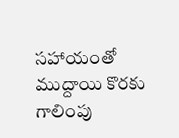సహాయంతో ముద్దాయి కొరకు గాలింపు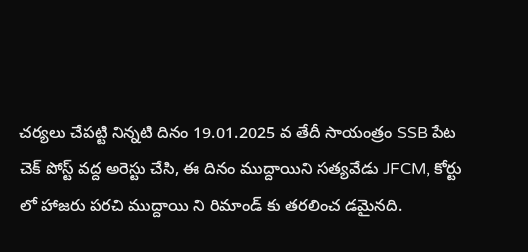చర్యలు చేపట్టి నిన్నటి దినం 19.01.2025 వ తేదీ సాయంత్రం SSB పేట చెక్ పోస్ట్ వద్ద అరెస్టు చేసి, ఈ దినం ముద్దాయిని సత్యవేడు JFCM, కోర్టు లో హాజరు పరచి ముద్దాయి ని రిమాండ్ కు తరలించ డమైనది.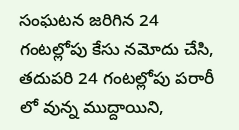సంఘటన జరిగిన 24 గంటల్లోపు కేసు నమోదు చేసి, తదుపరి 24 గంటల్లోపు పరారీ లో వున్న ముద్దాయిని,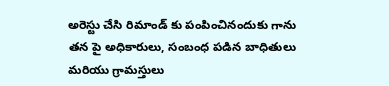అరెస్టు చేసి రిమాండ్ కు పంపించినందుకు గాను తన పై అధికారులు, సంబంధ పడిన బాధితులు మరియు గ్రామస్తులు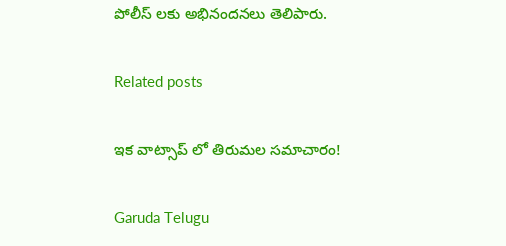పోలీస్ లకు అభినందనలు తెలిపారు.

Related posts

ఇక వాట్సాప్ లో తిరుమల సమాచారం!

Garuda Telugu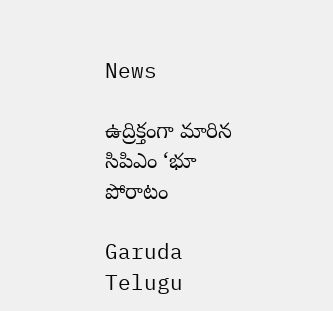News

ఉద్రిక్తంగా మారిన సిపిఎం ‘భూ పోరాటం

Garuda Telugu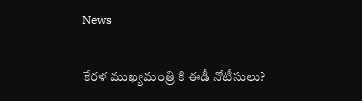News

కేరళ ముఖ్యమంత్రి కి ఈడీ నోటీసులు?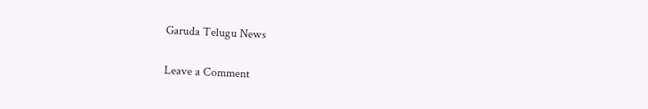Garuda Telugu News

Leave a Comment